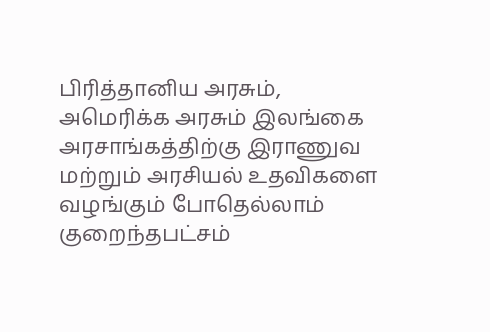பிரித்தானிய அரசும், அமெரிக்க அரசும் இலங்கை அரசாங்கத்திற்கு இராணுவ மற்றும் அரசியல் உதவிகளை வழங்கும் போதெல்லாம் குறைந்தபட்சம்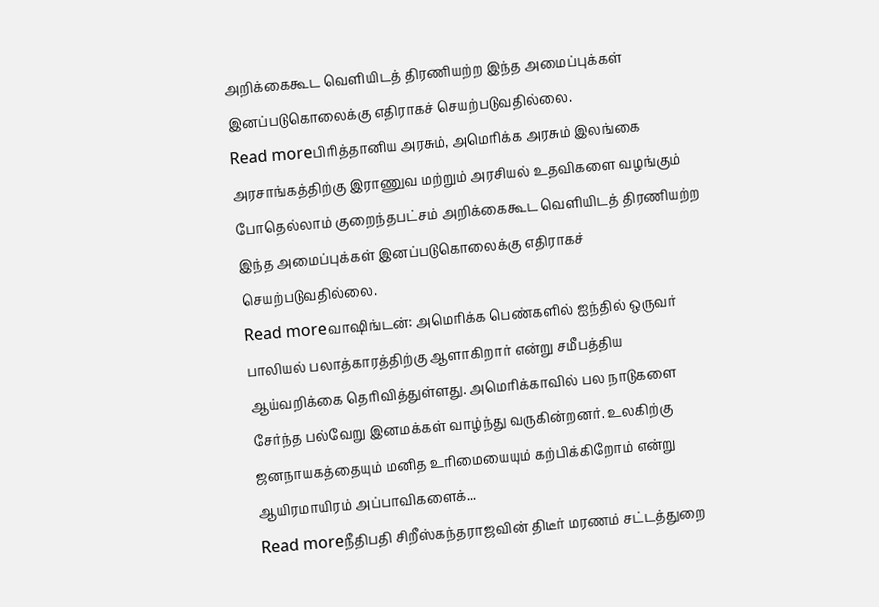அறிக்கைகூட வெளியிடத் திரணியற்ற இந்த அமைப்புக்கள் இனப்படுகொலைக்கு எதிராகச் செயற்படுவதில்லை.
Read moreபிரித்தானிய அரசும், அமெரிக்க அரசும் இலங்கை அரசாங்கத்திற்கு இராணுவ மற்றும் அரசியல் உதவிகளை வழங்கும் போதெல்லாம் குறைந்தபட்சம் அறிக்கைகூட வெளியிடத் திரணியற்ற இந்த அமைப்புக்கள் இனப்படுகொலைக்கு எதிராகச் செயற்படுவதில்லை.
Read moreவாஷிங்டன்: அமெரிக்க பெண்களில் ஐந்தில் ஒருவர் பாலியல் பலாத்காரத்திற்கு ஆளாகிறார் என்று சமீபத்திய ஆய்வறிக்கை தெரிவித்துள்ளது. அமெரிக்காவில் பல நாடுகளை சேர்ந்த பல்வேறு இனமக்கள் வாழ்ந்து வருகின்றனர். உலகிற்கு ஜனநாயகத்தையும் மனித உரிமையையும் கற்பிக்கிறோம் என்று ஆயிரமாயிரம் அப்பாவிகளைக்...
Read moreநீதிபதி சிறீஸ்கந்தராஜவின் திடீர் மரணம் சட்டத்துறை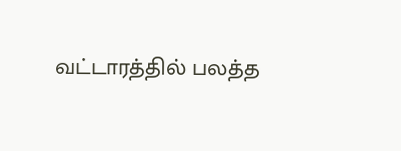வட்டாரத்தில் பலத்த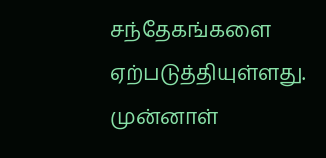சந்தேகங்களை ஏற்படுத்தியுள்ளது. முன்னாள்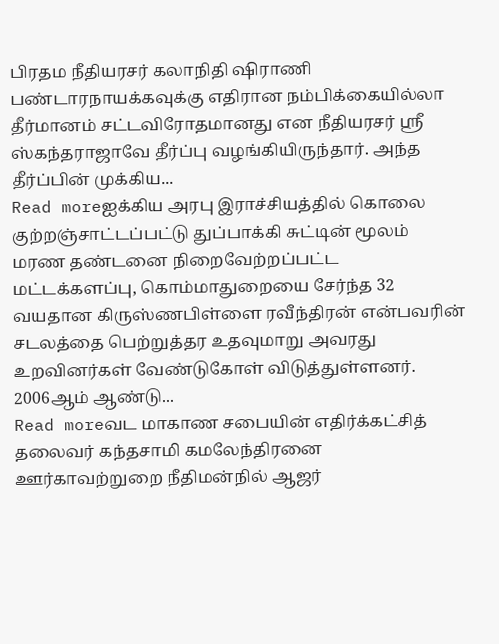பிரதம நீதியரசர் கலாநிதி ஷிராணி பண்டாரநாயக்கவுக்கு எதிரான நம்பிக்கையில்லா தீர்மானம் சட்டவிரோதமானது என நீதியரசர் ஸ்ரீ ஸ்கந்தராஜாவே தீர்ப்பு வழங்கியிருந்தார். அந்த தீர்ப்பின் முக்கிய...
Read moreஐக்கிய அரபு இராச்சியத்தில் கொலை குற்றஞ்சாட்டப்பட்டு துப்பாக்கி சுட்டின் மூலம் மரண தண்டனை நிறைவேற்றப்பட்ட மட்டக்களப்பு, கொம்மாதுறையை சேர்ந்த 32 வயதான கிருஸ்ணபிள்ளை ரவீந்திரன் என்பவரின் சடலத்தை பெற்றுத்தர உதவுமாறு அவரது உறவினர்கள் வேண்டுகோள் விடுத்துள்ளனர். 2006ஆம் ஆண்டு...
Read moreவட மாகாண சபையின் எதிர்க்கட்சித் தலைவர் கந்தசாமி கமலேந்திரனை ஊர்காவற்றுறை நீதிமன்நில் ஆஜர்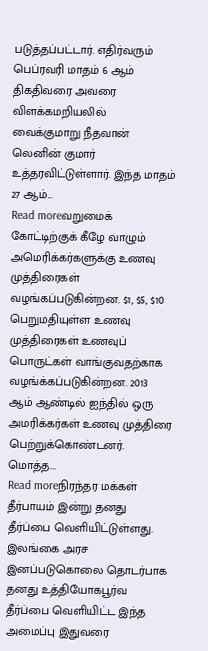படுத்தப்பட்டார். எதிர்வரும் பெப்ரவரி மாதம் 6 ஆம் திகதிவரை அவரை விளக்கமறியலில் வைக்குமாறு நீதவான் லெனின் குமார் உத்தரவிட்டுள்ளார். இந்த மாதம் 27 ஆம்...
Read moreவறுமைக் கோட்டிற்குக் கீழே வாழும் அமெரிக்கர்களுக்கு உணவு முத்திரைகள் வழங்கப்படுகின்றன. $1, $5, $10 பெறுமதியுள்ள உணவு முத்திரைகள் உணவுப் பொருட்கள் வாங்குவதற்காக வழங்க்கப்படுகின்றன. 2013 ஆம் ஆண்டில் ஐந்தில் ஒரு அமரிக்கர்கள் உணவு முத்திரை பெற்றுக்கொண்டனர். மொத்த...
Read moreநிரந்தர மக்கள் தீர்பாயம் இன்று தனது தீர்ப்பை வெளியிட்டுள்ளது. இலங்கை அரச இனப்படுகொலை தொடர்பாக தனது உத்தியோகபூர்வ தீர்ப்பை வெளியிட்ட இந்த அமைப்பு இதுவரை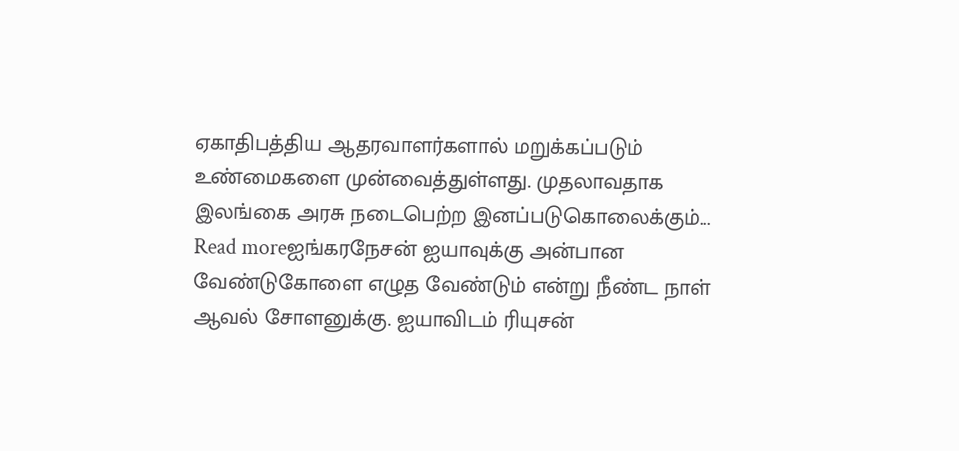ஏகாதிபத்திய ஆதரவாளர்களால் மறுக்கப்படும் உண்மைகளை முன்வைத்துள்ளது. முதலாவதாக இலங்கை அரசு நடைபெற்ற இனப்படுகொலைக்கும்...
Read moreஐங்கரநேசன் ஐயாவுக்கு அன்பான வேண்டுகோளை எழுத வேண்டும் என்று நீண்ட நாள் ஆவல் சோளனுக்கு. ஐயாவிடம் ரியுசன்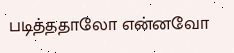படித்ததாலோ என்னவோ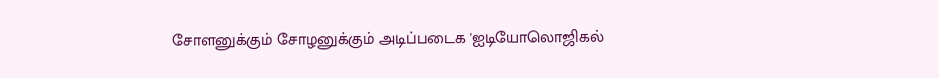சோளனுக்கும் சோழனுக்கும் அடிப்படைக 'ஐடியோலொஜிகல்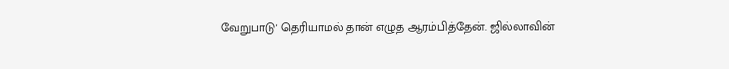வேறுபாடு' தெரியாமல் தான் எழுத ஆரம்பித்தேன். ஜில்லாவின்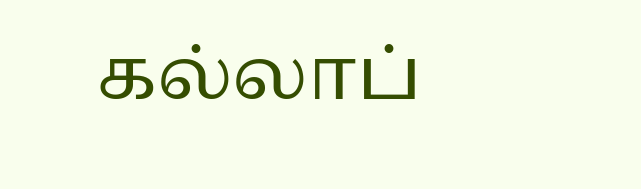கல்லாப்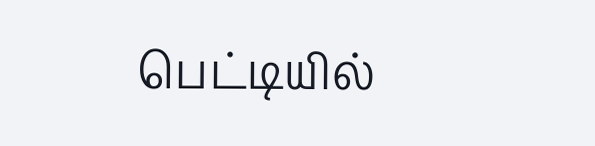பெட்டியில்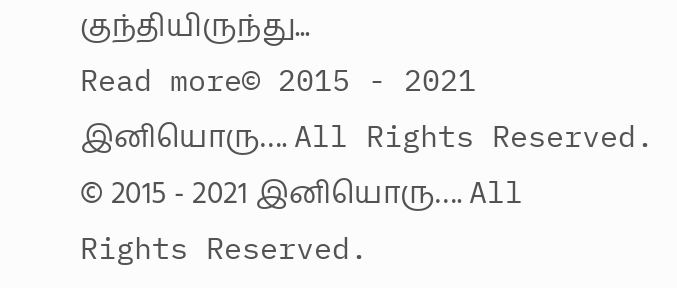குந்தியிருந்து...
Read more© 2015 - 2021 இனியொரு…. All Rights Reserved.
© 2015 - 2021 இனியொரு…. All Rights Reserved.